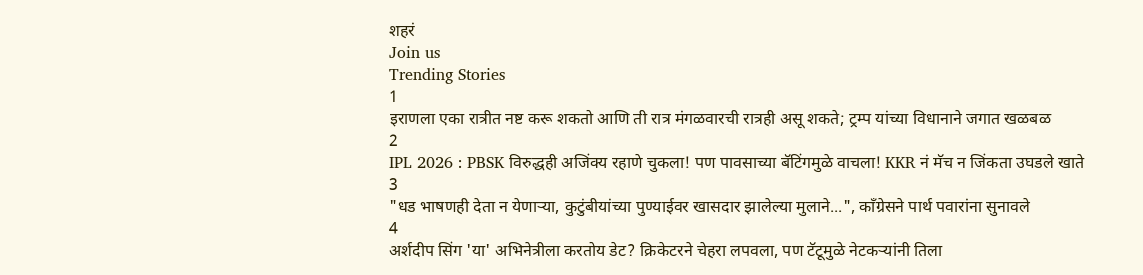शहरं
Join us
Trending Stories
1
इराणला एका रात्रीत नष्ट करू शकतो आणि ती रात्र मंगळवारची रात्रही असू शकते; ट्रम्प यांच्या विधानाने जगात खळबळ
2
IPL 2026 : PBSK विरुद्धही अजिंक्य रहाणे चुकला! पण पावसाच्या बॅटिंगमुळे वाचला! KKR नं मॅच न जिंकता उघडले खाते
3
"धड भाषणही देता न येणाऱ्या, कुटुंबीयांच्या पुण्याईवर खासदार झालेल्या मुलाने...", काँग्रेसने पार्थ पवारांना सुनावले
4
अर्शदीप सिंग 'या' अभिनेत्रीला करतोय डेट? क्रिकेटरने चेहरा लपवला, पण टॅटूमुळे नेटकऱ्यांनी तिला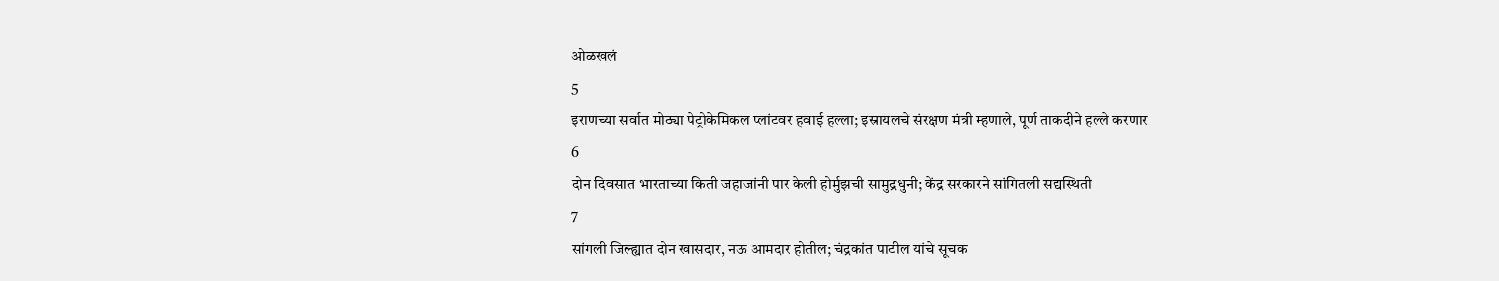ओळखलं
5
इराणच्या सर्वात मोठ्या पेट्रोकेमिकल प्लांटवर हवाई हल्ला; इस्रायलचे संरक्षण मंत्री म्हणाले, पूर्ण ताकदीने हल्ले करणार
6
दोन दिवसात भारताच्या किती जहाजांनी पार केली होर्मुझची सामुद्रधुनी; केंद्र सरकारने सांगितली सद्यस्थिती
7
सांगली जिल्ह्यात दोन खासदार, नऊ आमदार होतील; चंद्रकांत पाटील यांचे सूचक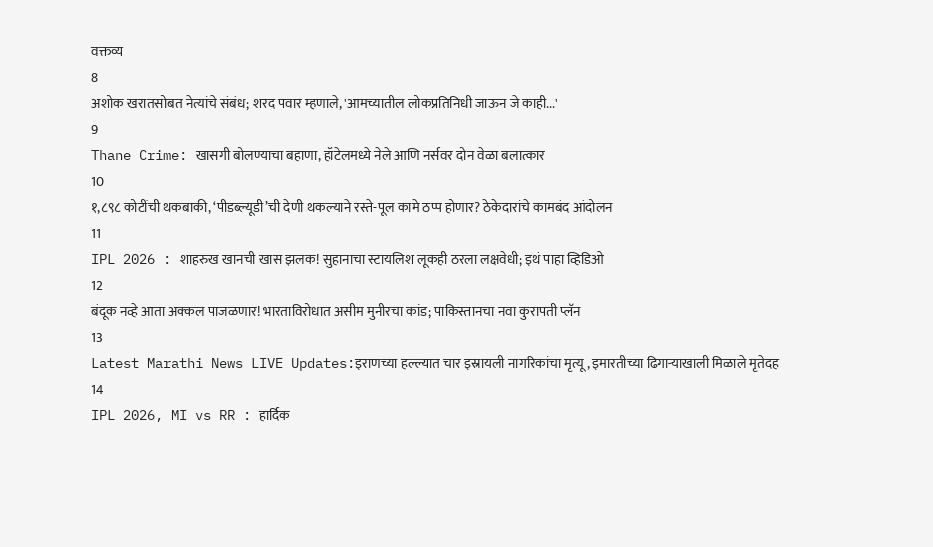वक्तव्य
8
अशोक खरातसोबत नेत्यांचे संबंध; शरद पवार म्हणाले, 'आमच्यातील लोकप्रतिनिधी जाऊन जे काही...'
9
Thane Crime: खासगी बोलण्याचा बहाणा, हॉटेलमध्ये नेले आणि नर्सवर दोन वेळा बलात्कार
10
१,८९८ कोटींची थकबाकी, ‘पीडब्ल्यूडी’ची देणी थकल्याने रस्ते-पूल कामे ठप्प होणार? ठेकेदारांचे कामबंद आंदोलन
11
IPL 2026 : शाहरुख खानची खास झलक! सुहानाचा स्टायलिश लूकही ठरला लक्षवेधी; इथं पाहा व्हिडिओ
12
बंदूक नव्हे आता अक्कल पाजळणार! भारताविरोधात असीम मुनीरचा कांड; पाकिस्तानचा नवा कुरापती प्लॅन
13
Latest Marathi News LIVE Updates:इराणच्या हल्ल्यात चार इस्रायली नागरिकांचा मृत्यू, इमारतीच्या ढिगाऱ्याखाली मिळाले मृतेदह
14
IPL 2026, MI vs RR : हार्दिक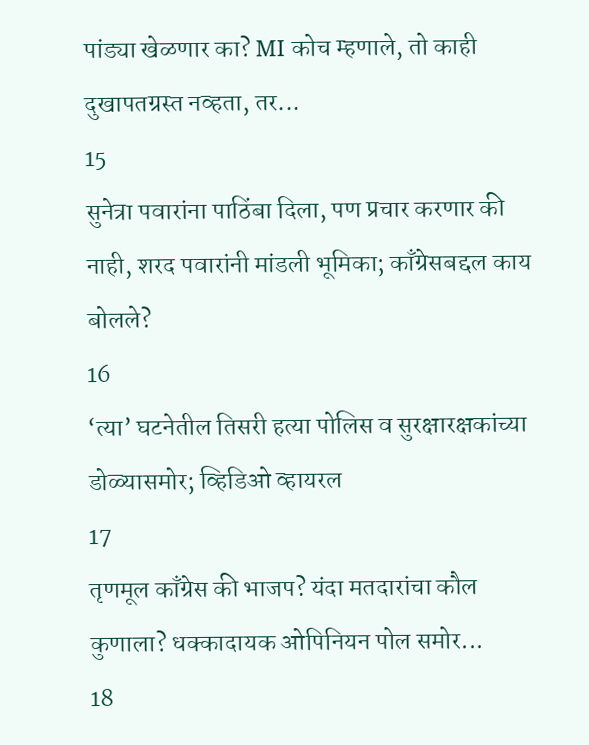पांड्या खेळणार का? MI कोच म्हणाले, तो काही दुखापतग्रस्त नव्हता, तर...
15
सुनेत्रा पवारांना पाठिंबा दिला, पण प्रचार करणार की नाही, शरद पवारांनी मांडली भूमिका; काँग्रेसबद्दल काय बोलले?
16
‘त्या’ घटनेतील तिसरी हत्या पोलिस व सुरक्षारक्षकांच्या डोळ्यासमोर; व्हिडिओ व्हायरल
17
तृणमूल काँग्रेस की भाजप? यंदा मतदारांचा कौल कुणाला? धक्कादायक ओपिनियन पोल समोर...
18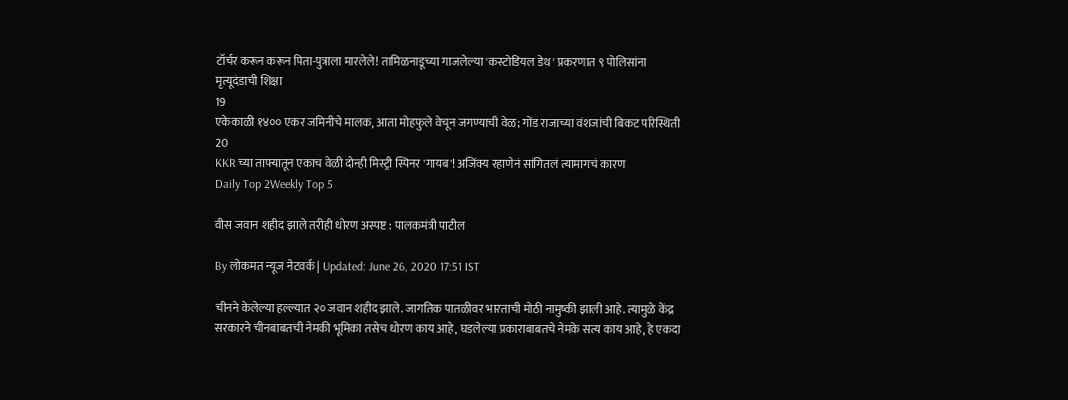टॉर्चर करून करून पिता-पुत्राला मारलेले! तामिळनाडूच्या गाजलेल्या 'कस्टोडियल डेथ' प्रकरणात ९ पोलिसांना मृत्यूदंडाची शिक्षा
19
एकेकाळी १४०० एकर जमिनीचे मालक, आता मोहफुले वेचून जगण्याची वेळ; गोंड राजाच्या वंशजांची बिकट परिस्थिती
20
KKR च्या ताफ्यातून एकाच वेळी दोन्ही मिस्ट्री स्पिनर 'गायब'! अजिंक्य रहाणेनं सांगितलं त्यामागचं कारण
Daily Top 2Weekly Top 5

वीस जवान शहीद झाले तरीही धोरण अस्पष्ट : पालकमंत्री पाटील

By लोकमत न्यूज नेटवर्क | Updated: June 26, 2020 17:51 IST

चीनने केलेल्या हल्ल्यात २० जवान शहीद झाले. जागतिक पातळीवर भारताची मोठी नामुष्की झाली आहे. त्यामुळे केंद्र सरकारने चीनबाबतची नेमकी भूमिका तसेच धोरण काय आहे, घडलेल्या प्रकाराबाबतचे नेमके सत्य काय आहे, हे एकदा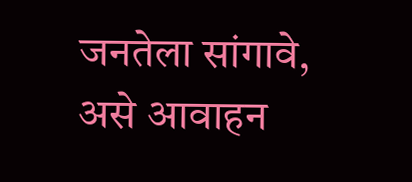जनतेला सांगावे, असे आवाहन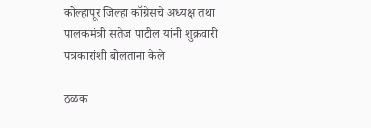कोल्हापूर जिल्हा कॉग्रेसचे अध्यक्ष तथा पालकमंत्री सतेज पाटील यांनी शुक्रवारी पत्रकारांशी बोलताना केले

ठळक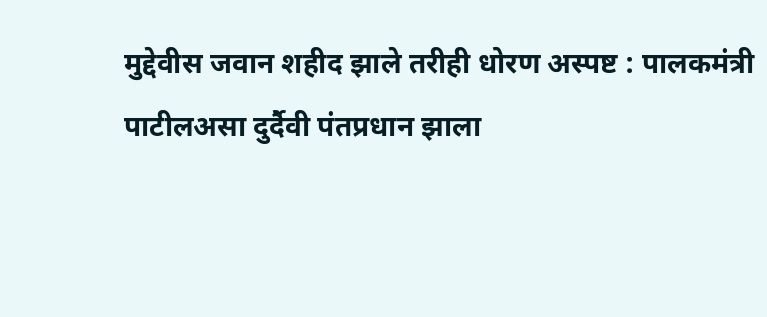मुद्देवीस जवान शहीद झाले तरीही धोरण अस्पष्ट : पालकमंत्री पाटीलअसा दुर्दैवी पंतप्रधान झाला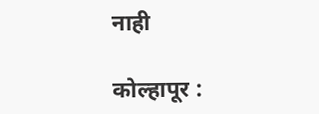नाही

कोल्हापूर :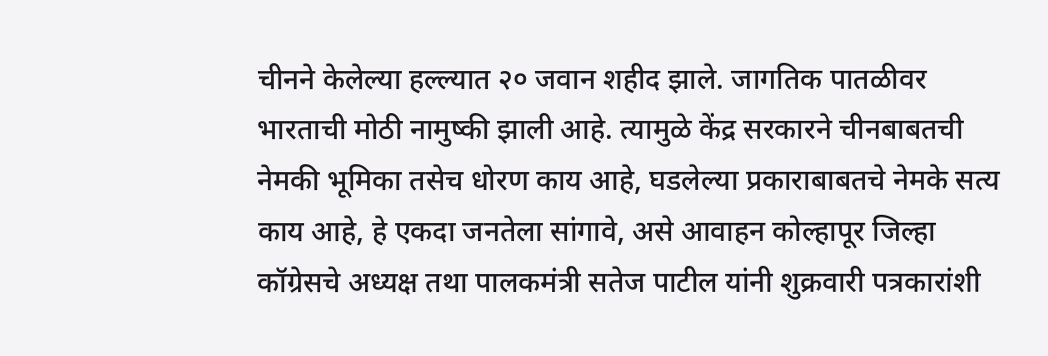चीनने केलेल्या हल्ल्यात २० जवान शहीद झाले. जागतिक पातळीवर भारताची मोठी नामुष्की झाली आहे. त्यामुळे केंद्र सरकारने चीनबाबतची नेमकी भूमिका तसेच धोरण काय आहे, घडलेल्या प्रकाराबाबतचे नेमके सत्य काय आहे, हे एकदा जनतेला सांगावे, असे आवाहन कोल्हापूर जिल्हा कॉग्रेसचे अध्यक्ष तथा पालकमंत्री सतेज पाटील यांनी शुक्रवारी पत्रकारांशी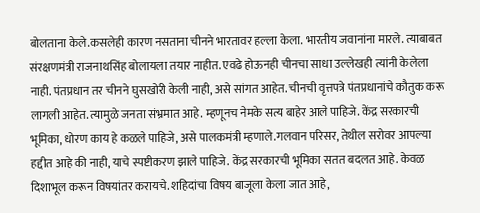बोलताना केले.कसलेही कारण नसताना चीनने भारतावर हल्ला केला. भारतीय जवानांना मारले. त्याबाबत संरक्षणमंत्री राजनाथसिंह बोलायला तयार नाहीत. एवढे होऊनही चीनचा साधा उल्लेखही त्यांनी केलेला नाही. पंतप्रधान तर चीनने घुसखोरी केली नाही, असे सांगत आहेत. चीनची वृत्तपत्रे पंतप्रधानांचे कौतुक करू लागली आहेत. त्यामुळे जनता संभ्रमात आहे. म्हणूनच नेमके सत्य बाहेर आले पाहिजे. केंद्र सरकारची भूमिका, धोरण काय हे कळले पाहिजे, असे पालकमंत्री म्हणाले.गलवान परिसर, तेथील सरोवर आपल्या हद्दीत आहे की नाही, याचे स्पष्टीकरण झाले पाहिजे. केंद्र सरकारची भूमिका सतत बदलत आहे. केवळ दिशाभूल करून विषयांतर करायचे. शहिदांचा विषय बाजूला केला जात आहे,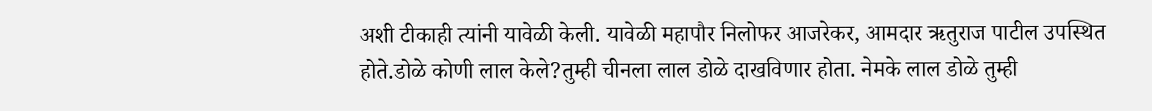अशी टीकाही त्यांनी यावेळी केली. यावेळी महापौर निलोफर आजरेकर, आमदार ऋतुराज पाटील उपस्थित होते.डोळे कोणी लाल केले?तुम्ही चीनला लाल डोळे दाखविणार होता. नेमके लाल डोळे तुम्ही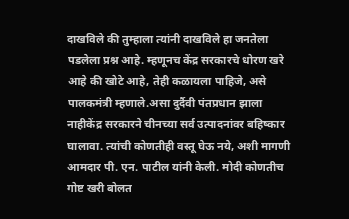दाखविले की तुम्हाला त्यांनी दाखविले हा जनतेला पडलेला प्रश्न आहे. म्हणूनच केंद्र सरकारचे धोरण खरे आहे की खोटे आहे, तेही कळायला पाहिजे, असे पालकमंत्री म्हणाले.असा दुर्दैवी पंतप्रधान झाला नाहीकेंद्र सरकारने चीनच्या सर्व उत्पादनांवर बहिष्कार घालावा. त्यांची कोणतीही वस्तू घेऊ नये, अशी मागणी आमदार पी. एन. पाटील यांनी केली. मोदी कोणतीच गोष्ट खरी बोलत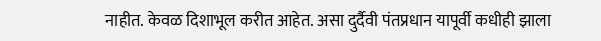नाहीत. केवळ दिशाभूल करीत आहेत. असा दुर्दैवी पंतप्रधान यापूर्वी कधीही झाला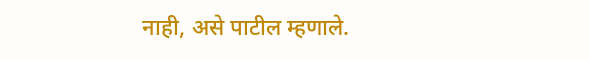नाही, असे पाटील म्हणाले.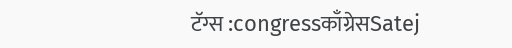टॅग्स :congressकाँग्रेसSatej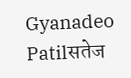Gyanadeo Patilसतेज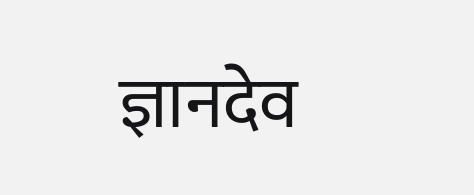ज्ञानदेव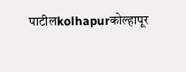पाटीलkolhapurकोल्हापूर